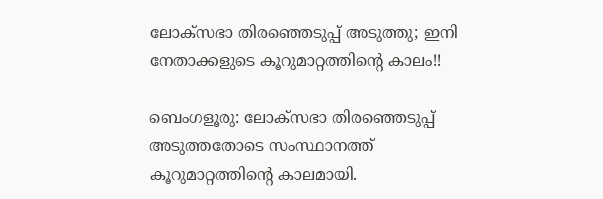ലോക്‌സഭാ തിരഞ്ഞെടുപ്പ് അടുത്തു; ഇനി നേതാക്കളുടെ കൂറുമാറ്റത്തിന്റെ കാലം!!

ബെംഗളൂരു: ലോക്‌സഭാ തിരഞ്ഞെടുപ്പ് അടുത്തതോടെ സംസ്ഥാനത്ത് കൂറുമാറ്റത്തിന്റെ കാലമായി.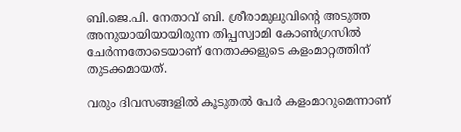ബി.ജെ.പി. നേതാവ് ബി. ശ്രീരാമുലുവിന്റെ അടുത്ത അനുയായിയായിരുന്ന തിപ്പസ്വാമി കോൺഗ്രസിൽ ചേർന്നതോടെയാണ് നേതാക്കളുടെ കളംമാറ്റത്തിന് തുടക്കമായത്.

വരും ദിവസങ്ങളിൽ കൂടുതൽ പേർ കളംമാറുമെന്നാണ്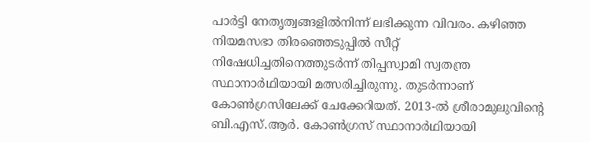പാർട്ടി നേതൃത്വങ്ങളിൽനിന്ന് ലഭിക്കുന്ന വിവരം. കഴിഞ്ഞ നിയമസഭാ തിരഞ്ഞെടുപ്പിൽ സീറ്റ് നിഷേധിച്ചതിനെത്തുടർന്ന് തിപ്പസ്വാമി സ്വതന്ത്ര സ്ഥാനാർഥിയായി മത്സരിച്ചിരുന്നു. തുടർന്നാണ് കോൺഗ്രസിലേക്ക് ചേക്കേറിയത്. 2013-ൽ ശ്രീരാമുലുവിന്റെ ബി.എസ്.ആർ. കോൺഗ്രസ് സ്ഥാനാർഥിയായി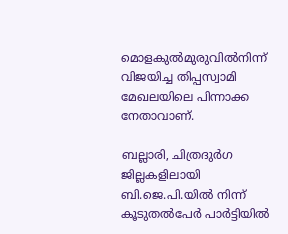മൊളകുൽമുരുവിൽനിന്ന് വിജയിച്ച തിപ്പസ്വാമി മേഖലയിലെ പിന്നാക്ക നേതാവാണ്.

ബല്ലാരി, ചിത്രദുർഗ ജില്ലകളിലായി ബി.ജെ.പി.യിൽ നിന്ന് കൂടുതൽപേർ പാർട്ടിയിൽ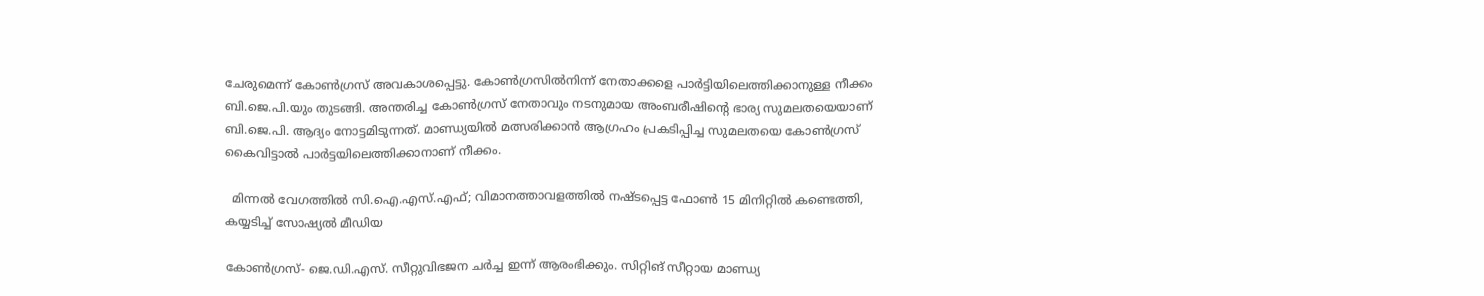ചേരുമെന്ന് കോൺഗ്രസ് അവകാശപ്പെട്ടു. കോൺഗ്രസിൽനിന്ന് നേതാക്കളെ പാർട്ടിയിലെത്തിക്കാനുള്ള നീക്കം ബി.ജെ.പി.യും തുടങ്ങി. അന്തരിച്ച കോൺഗ്രസ് നേതാവും നടനുമായ അംബരീഷിന്റെ ഭാര്യ സുമലതയെയാണ് ബി.ജെ.പി. ആദ്യം നോട്ടമിടുന്നത്. മാണ്ഡ്യയിൽ മത്സരിക്കാൻ ആഗ്രഹം പ്രകടിപ്പിച്ച സുമലതയെ കോൺഗ്രസ് കൈവിട്ടാൽ പാർട്ടയിലെത്തിക്കാനാണ് നീക്കം.

  മിന്നൽ വേഗത്തിൽ സി.ഐ.എസ്.എഫ്; വിമാനത്താവളത്തിൽ നഷ്ടപ്പെട്ട ഫോൺ 15 മിനിറ്റിൽ കണ്ടെത്തി, കയ്യടിച്ച് സോഷ്യൽ മീഡിയ

കോൺഗ്രസ്- ജെ.ഡി.എസ്. സീറ്റുവിഭജന ചർച്ച ഇന്ന് ആരംഭിക്കും. സിറ്റിങ് സീറ്റായ മാണ്ഡ്യ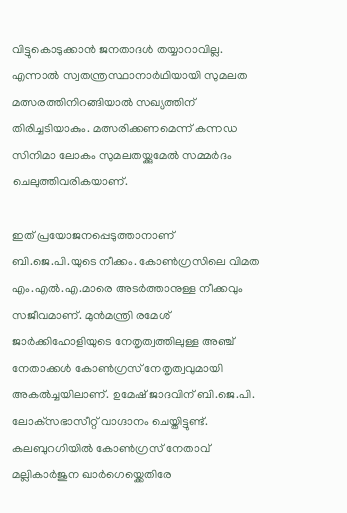വിട്ടുകൊടുക്കാൻ ജനതാദൾ തയ്യാറാവില്ല. എന്നാൽ സ്വതന്ത്രസ്ഥാനാർഥിയായി സുമലത മത്സരത്തിനിറങ്ങിയാൽ സഖ്യത്തിന് തിരിച്ചടിയാകും. മത്സരിക്കണമെന്ന് കന്നഡ സിനിമാ ലോകം സുമലതയ്ക്കുമേൽ സമ്മർദം ചെലുത്തിവരികയാണ്.

ഇത് പ്രയോജനപ്പെടുത്താനാണ് ബി.ജെ.പി.യുടെ നീക്കം. കോൺഗ്രസിലെ വിമത എം.എൽ.എ.മാരെ അടർത്താനുള്ള നീക്കവും സജീവമാണ്. മുൻമന്ത്രി രമേശ് ജാർക്കിഹോളിയുടെ നേതൃത്വത്തിലുള്ള അഞ്ച് നേതാക്കൾ കോൺഗ്രസ് നേതൃത്വവുമായി അകൽച്ചയിലാണ്. ഉമേഷ് ജാദവിന് ബി.ജെ.പി. ലോക്‌സഭാസീറ്റ് വാഗ്ദാനം ചെയ്തിട്ടുണ്ട്. കലബുറഗിയിൽ കോൺഗ്രസ് നേതാവ് മല്ലികാർജുന ഖാർഗെയ്ക്കെതിരേ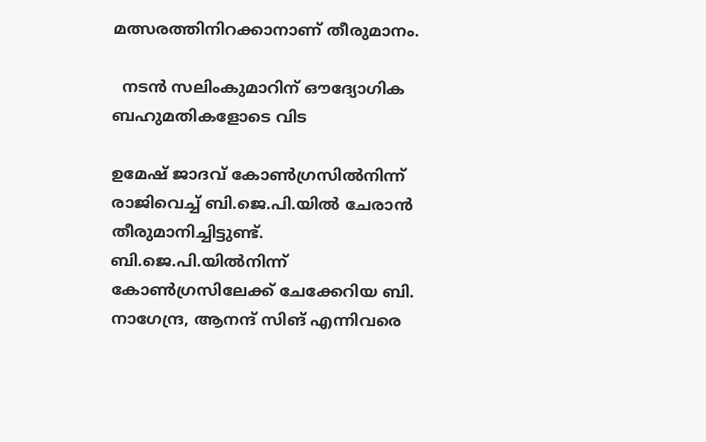മത്സരത്തിനിറക്കാനാണ് തീരുമാനം.

  നടൻ സലിംകുമാറിന് ഔദ്യോഗിക ബഹുമതികളോടെ വിട

ഉമേഷ് ജാദവ് കോൺഗ്രസിൽനിന്ന് രാജിവെച്ച് ബി.ജെ.പി.യിൽ ചേരാൻ തീരുമാനിച്ചിട്ടുണ്ട്. ബി.ജെ.പി.യിൽനിന്ന് കോൺഗ്രസിലേക്ക് ചേക്കേറിയ ബി. നാഗേന്ദ്ര, ആനന്ദ് സിങ് എന്നിവരെ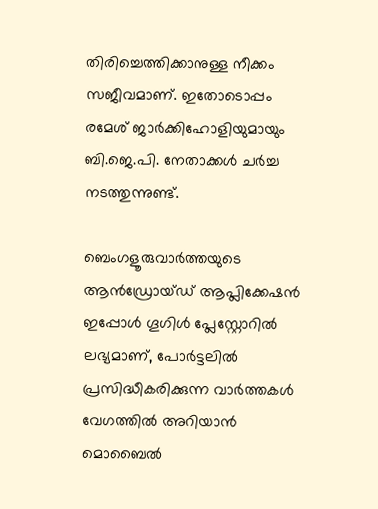തിരിച്ചെത്തിക്കാനുള്ള നീക്കം സജീവമാണ്. ഇതോടൊപ്പം രമേശ് ജാർക്കിഹോളിയുമായും ബി.ജെ.പി. നേതാക്കൾ ചർച്ച നടത്തുന്നുണ്ട്.

ബെംഗളൂരുവാർത്തയുടെ ആൻഡ്രോയ്ഡ് ആപ്ലിക്കേഷൻ ഇപ്പോൾ ഗൂഗിൾ പ്ലേസ്റ്റോറിൽ ലഭ്യമാണ്, പോർട്ടലിൽ പ്രസിദ്ധീകരിക്കുന്ന വാർത്തകൾ വേഗത്തിൽ അറിയാൻ മൊബൈൽ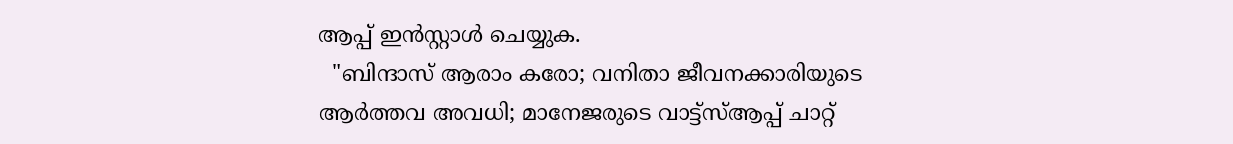ആപ്പ് ഇൻസ്റ്റാൾ ചെയ്യുക.
  "ബിന്ദാസ് ആരാം കരോ; വനിതാ ജീവനക്കാരിയുടെ ആർത്തവ അവധി; മാനേജരുടെ വാട്ട്‌സ്ആപ്പ് ചാറ്റ്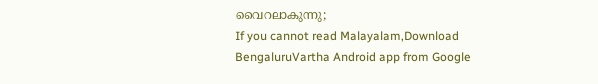വൈറലാകുന്നു;
If you cannot read Malayalam,Download BengaluruVartha Android app from Google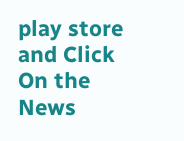play store and Click On the News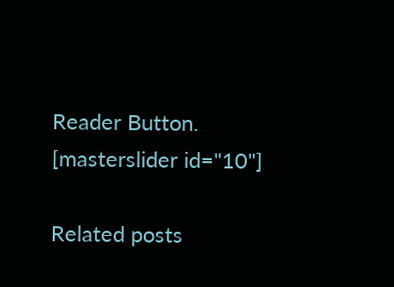Reader Button. [masterslider id="10"]

Related posts